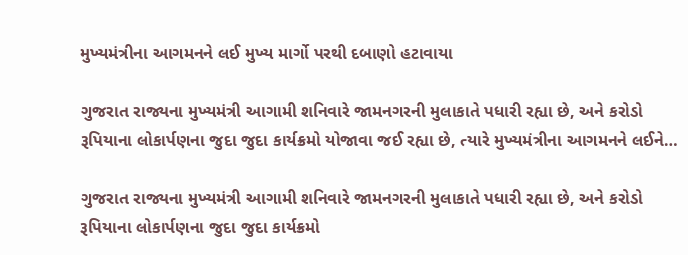મુખ્યમંત્રીના આગમનને લઈ મુખ્ય માર્ગો પરથી દબાણો હટાવાયા

ગુજરાત રાજ્યના મુખ્યમંત્રી આગામી શનિવારે જામનગરની મુલાકાતે પધારી રહ્યા છે, અને કરોડો રૂપિયાના લોકાર્પણના જુદા જુદા કાર્યક્રમો યોજાવા જઈ રહ્યા છે, ત્યારે મુખ્યમંત્રીના આગમનને લઈને…

ગુજરાત રાજ્યના મુખ્યમંત્રી આગામી શનિવારે જામનગરની મુલાકાતે પધારી રહ્યા છે, અને કરોડો રૂપિયાના લોકાર્પણના જુદા જુદા કાર્યક્રમો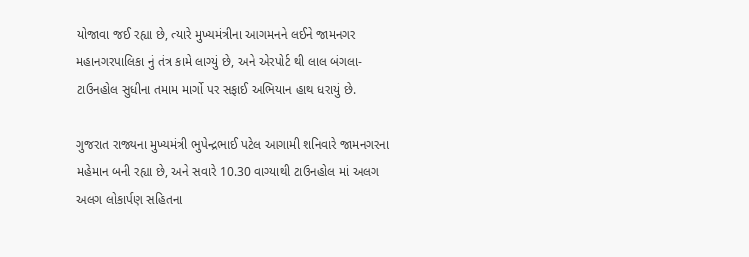યોજાવા જઈ રહ્યા છે, ત્યારે મુખ્યમંત્રીના આગમનને લઈને જામનગર મહાનગરપાલિકા નું તંત્ર કામે લાગ્યું છે, અને એરપોર્ટ થી લાલ બંગલા- ટાઉનહોલ સુધીના તમામ માર્ગો પર સફાઈ અભિયાન હાથ ધરાયું છે.

ગુજરાત રાજ્યના મુખ્યમંત્રી ભુપેન્દ્રભાઈ પટેલ આગામી શનિવારે જામનગરના મહેમાન બની રહ્યા છે, અને સવારે 10.30 વાગ્યાથી ટાઉનહોલ માં અલગ અલગ લોકાર્પણ સહિતના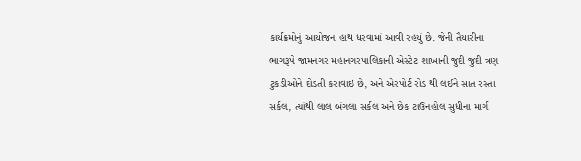કાર્યક્રમોનું આયોજન હાથ ધરવામાં આવી રહયું છે. જેની તૈયારીના ભાગરૂપે જામનગર મહાનગરપાલિકાની એસ્ટેટ શાખાની જુદી જુદી ત્રણ ટુકડીઓને દોડતી કરાવાઇ છે, અને એરપોર્ટ રોડ થી લઈને સાત રસ્તા સર્કલ, ત્યાંથી લાલ બંગલા સર્કલ અને છેક ટાઉનહોલ સુધીના માર્ગ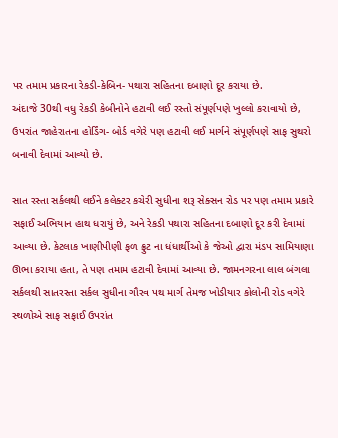પર તમામ પ્રકારના રેકડી-કેબિન- પથારા સહિતના દબાણો દૂર કરાયા છે.
અંદાજે 30થી વધુ રેકડી કેબીનોને હટાવી લઈ રસ્તો સંપૂર્ણપણે ખુલ્લો કરાવાયો છે, ઉપરાંત જાહેરાતના હોર્ડિંગ- બોર્ડ વગેરે પણ હટાવી લઈ માર્ગને સંપૂર્ણપણે સાફ સુથરો બનાવી દેવામાં આવ્યો છે.

સાત રસ્તા સર્કલથી લઈને કલેક્ટર કચેરી સુધીના શરૂ સેક્સન રોડ પર પણ તમામ પ્રકારે સફાઈ અભિયાન હાથ ધરાયું છે, અને રેકડી પથારા સહિતના દબાણો દૂર કરી દેવામાં આવ્યા છે. કેટલાક ખાણીપીણી ફળ ફ્રુટ ના ધંધાર્થીઓ કે જેઓ દ્વારા મંડપ સામિયાણા ઊભા કરાયા હતા, તે પણ તમામ હટાવી દેવામાં આવ્યા છે. જામનગરના લાલ બંગલા સર્કલથી સાતરસ્તા સર્કલ સુધીના ગૌરવ પથ માર્ગ તેમજ ખોડીયાર કોલોની રોડ વગેરે સ્થળોએ સાફ સફાઈ ઉપરાંત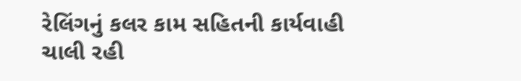રેલિંગનું કલર કામ સહિતની કાર્યવાહી ચાલી રહી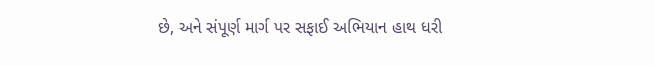છે, અને સંપૂર્ણ માર્ગ પર સફાઈ અભિયાન હાથ ધરી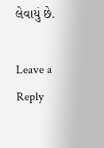લેવાયું છે.

Leave a Reply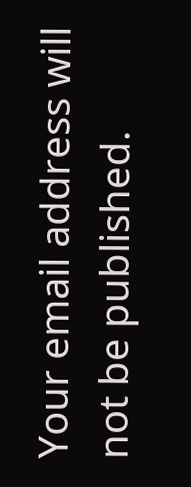Your email address will not be published.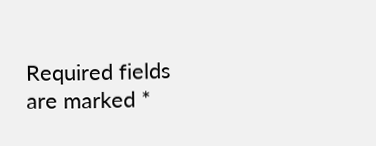Required fields are marked *